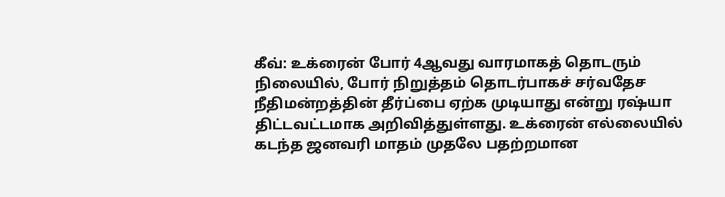கீவ்: உக்ரைன் போர் 4ஆவது வாரமாகத் தொடரும் நிலையில், போர் நிறுத்தம் தொடர்பாகச் சர்வதேச நீதிமன்றத்தின் தீர்ப்பை ஏற்க முடியாது என்று ரஷ்யா திட்டவட்டமாக அறிவித்துள்ளது. உக்ரைன் எல்லையில் கடந்த ஜனவரி மாதம் முதலே பதற்றமான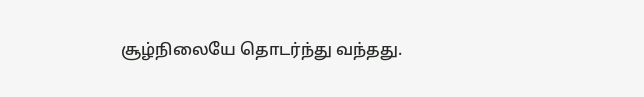சூழ்நிலையே தொடர்ந்து வந்தது.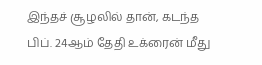இந்தச் சூழலில் தான், கடந்த பிப். 24ஆம் தேதி உக்ரைன் மீது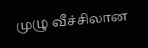முழு வீச்சிலான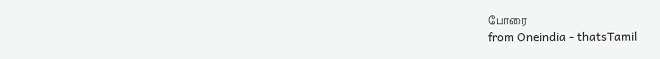போரை
from Oneindia - thatsTamil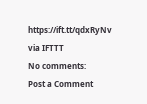https://ift.tt/qdxRyNv
via IFTTT
No comments:
Post a Comment